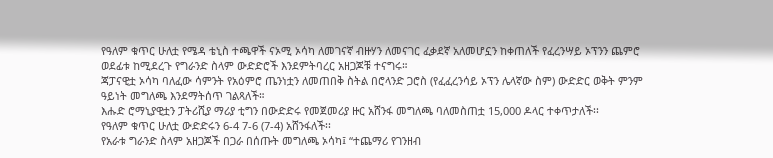የዓለም ቁጥር ሁለቷ የሜዳ ቴኒስ ተጫዋች ናኦሚ ኦሳካ ለመገናኛ ብዙሃን ለመናገር ፈቃደኛ አለመሆኗን ከቀጠለች የፈረንሣይ ኦፕንን ጨምሮ ወደፊቱ ከሚደረጉ የግራንድ ስላም ውድድሮች እንደምትባረር አዘጋጆቹ ተናግሩ።
ጃፓናዊቷ ኦሳካ ባለፈው ሳምንት የአዕምሮ ጤንነቷን ለመጠበቅ ስትል በሮላንድ ጋሮስ (የፈፈረንሳይ ኦፕን ሌላኛው ስም) ውድድር ወቅት ምንም ዓይነት መግለጫ እንደማትሰጥ ገልጻለች።
እሑድ ሮማኒያዊቷን ፓትሪሺያ ማሪያ ቲግን በውድድሩ የመጀመሪያ ዙር አሸንፋ መግለጫ ባለመስጠቷ 15,000 ዶላር ተቀጥታለች፡፡
የዓለም ቁጥር ሁለቷ ውድድሩን 6-4 7-6 (7-4) አሸንፋለች፡፡
የአራቱ ግራንድ ስላም አዘጋጆች በጋራ በሰጡት መግለጫ ኦሳካ፤ “ተጨማሪ የገንዘብ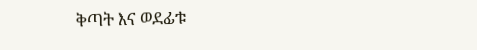ቅጣት እና ወደፊቱ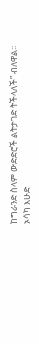ከግራንድ ስላም ውድድሮች ልትታገድ ትችላለች” ብለዋል፡፡
ኦሳካ እሁድ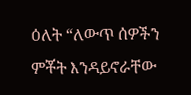ዕለት “ለውጥ ሰዎችን ምቾት እንዳይኖራቸው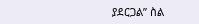ያደርጋል” ስል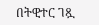በትዊተር ገጿ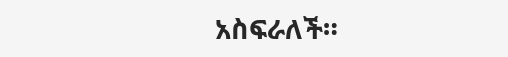አስፍራለች።